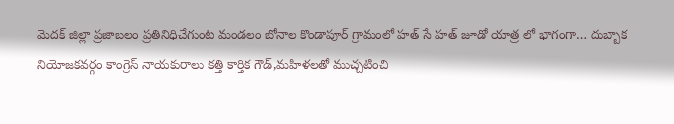మెదక్ జిల్లా ప్రజాబలం ప్రతినిధిచేగుంట మండలం బోనాల కొండాపూర్ గ్రామంలో హత్ సే హత్ జూడో యాత్ర లో భాగంగా… దుబ్బాక నియోజకవర్గం కాంగ్రెస్ నాయకురాలు కత్తి కార్తిక గౌడ్,మహిళలతో ముచ్చటించి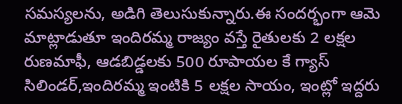సమస్యలను, అడిగి తెలుసుకున్నారు.ఈ సందర్భంగా ఆమె మాట్లాడుతూ ఇందిరమ్మ రాజ్యం వస్తే రైతులకు 2 లక్షల రుణమాఫీ, ఆడబిడ్డలకు 500 రూపాయల కే గ్యాస్ సిలిండర్,ఇందిరమ్మ ఇంటికి 5 లక్షల సాయం, ఇంట్లో ఇద్దరు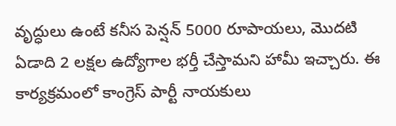వృద్ధులు ఉంటే కనీస పెన్షన్ 5000 రూపాయలు, మొదటి ఏడాది 2 లక్షల ఉద్యోగాల భర్తీ చేస్తామని హామీ ఇచ్చారు. ఈ కార్యక్రమంలో కాంగ్రెస్ పార్టీ నాయకులు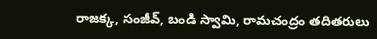రాజక్క, సంజీవ్, బండి స్వామి, రామచంద్రం తదితరులు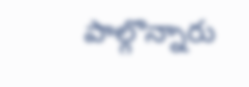పాల్గొన్నారు